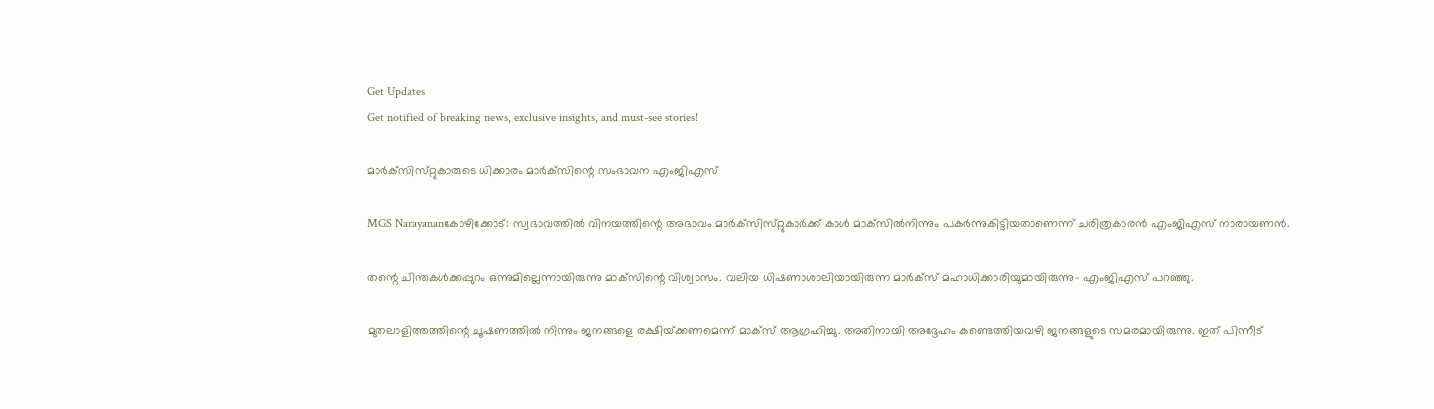Get Updates
Get notified of breaking news, exclusive insights, and must-see stories!

മാര്‍ക്‌സിസ്‌റ്റുകാരുടെ ധിക്കാരം മാര്‍ക്‌സിന്റെ സംഭാവന എംജിഎസ്‌

MGS Narayananകോഴിക്കോട്‌: സ്വഭാവത്തില്‍ വിനയത്തിന്റെ അഭാവം മാര്‍ക്‌സിസ്‌റ്റുകാര്‍ക്ക്‌ കാള്‍ മാക്‌സില്‍നിന്നും പകര്‍ന്നുകിട്ടിയതാണെന്ന്‌ ചരിത്രകാരന്‍ എംജിഎസ്‌ നാരായണന്‍.

തന്റെ ചിന്തകള്‍ക്കപ്പുറം ഒന്നുമില്ലെന്നായിരുന്നു മാക്‌സിന്റെ വിശ്വാസം. വലിയ ധിഷണാശാലിയായിരുന്ന മാര്‍ക്‌സ്‌ മഹാധിക്കാരിയുമായിരുന്നു- എംജിഎസ്‌ പറഞ്ഞു.

മുതലാളിത്തത്തിന്റെ ചൂഷണത്തില്‍ നിന്നും ജനങ്ങളെ രക്ഷിയ്‌ക്കണമെന്ന്‌ മാക്‌സ്‌ ആഗ്രഹിച്ചു. അതിനായി അദ്ദേഹം കണ്ടെത്തിയവഴി ജനങ്ങളുടെ സമരമായിരുന്നു. ഇത്‌ പിന്നീട്‌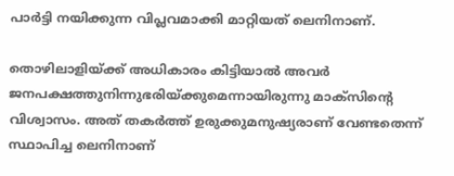പാര്‍ട്ടി നയിക്കുന്ന വിപ്ലവമാക്കി മാറ്റിയത്‌ ലെനിനാണ്‌.

തൊഴിലാളിയ്‌ക്ക്‌ അധികാരം കിട്ടിയാല്‍ അവര്‍ ജനപക്ഷത്തുനിന്നുഭരിയ്‌ക്കുമെന്നായിരുന്നു മാക്‌സിന്റെ വിശ്വാസം. അത്‌ തകര്‍ത്ത്‌ ഉരുക്കുമനുഷ്യരാണ്‌ വേണ്ടതെന്ന്‌ സ്ഥാപിച്ച ലെനിനാണ്‌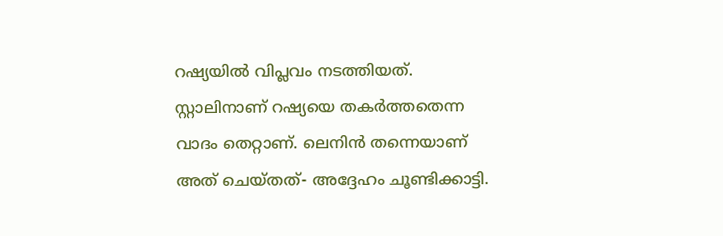റഷ്യയില്‍ വിപ്ലവം നടത്തിയത്‌. സ്റ്റാലിനാണ്‌ റഷ്യയെ തകര്‍ത്തതെന്ന വാദം തെറ്റാണ്‌. ലെനിന്‍ തന്നെയാണ്‌ അത്‌ ചെയ്‌തത്‌- അദ്ദേഹം ചൂണ്ടിക്കാട്ടി.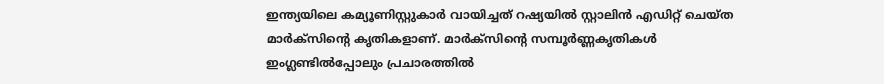ഇന്ത്യയിലെ കമ്യൂണിസ്റ്റുകാര്‍ വായിച്ചത്‌ റഷ്യയില്‍ സ്റ്റാലിന്‍ എഡിറ്റ്‌ ചെയ്‌ത മാര്‍ക്‌സിന്റെ കൃതികളാണ്‌. മാര്‍ക്‌സിന്റെ സമ്പൂര്‍ണ്ണകൃതികള്‍ ഇംഗ്ലണ്ടില്‍പ്പോലും പ്രചാരത്തില്‍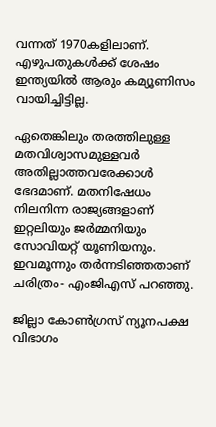വന്നത്‌ 1970കളിലാണ്‌. എഴുപതുകള്‍ക്ക്‌ ശേഷം ഇന്ത്യയില്‍ ആരും കമ്യൂണിസം വായിച്ചിട്ടില്ല.

ഏതെങ്കിലും തരത്തിലുള്ള മതവിശ്വാസമുള്ളവര്‍ അതില്ലാത്തവരേക്കാള്‍ ഭേദമാണ്‌. മതനിഷേധം നിലനിന്ന രാജ്യങ്ങളാണ്‌ ഇറ്റലിയും ജര്‍മ്മനിയും സോവിയറ്റ്‌ യൂണിയനും. ഇവമൂന്നും തര്‍ന്നടിഞ്ഞതാണ്‌ ചരിത്രം- എംജിഎസ്‌ പറഞ്ഞു.

ജില്ലാ കോണ്‍ഗ്രസ്‌ ന്യൂനപക്ഷ വിഭാഗം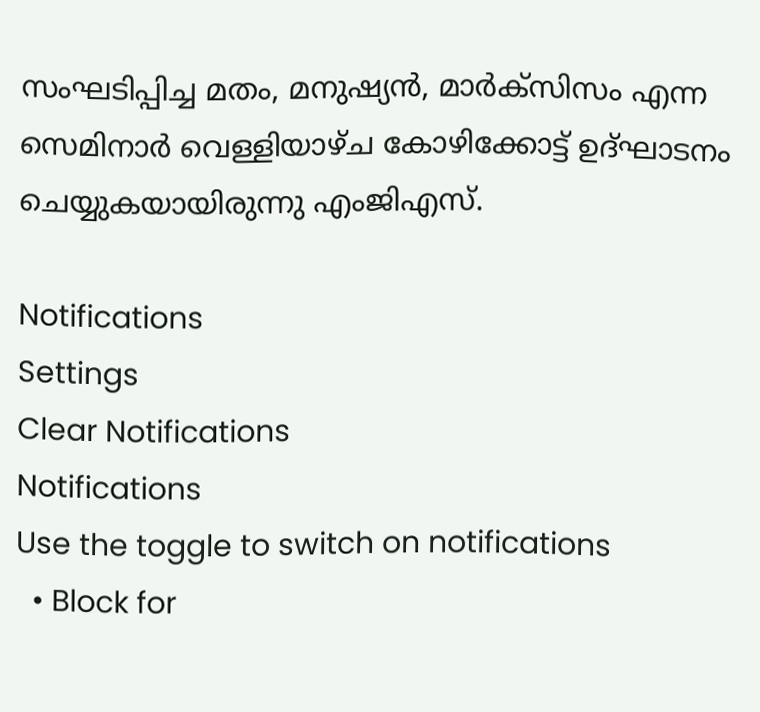സംഘടിപ്പിച്ച മതം, മനുഷ്യന്‍, മാര്‍ക്‌സിസം എന്ന സെമിനാര്‍ വെള്ളിയാഴ്‌ച കോഴിക്കോട്ട്‌ ഉദ്‌ഘാടനം ചെയ്യുകയായിരുന്നു എംജിഎസ്‌.

Notifications
Settings
Clear Notifications
Notifications
Use the toggle to switch on notifications
  • Block for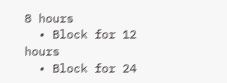8 hours
  • Block for 12 hours
  • Block for 24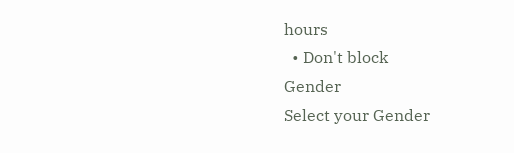hours
  • Don't block
Gender
Select your Gender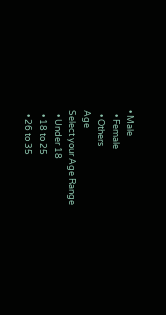• Male
  • Female
  • Others
Age
Select your Age Range
  • Under 18
  • 18 to 25
  • 26 to 35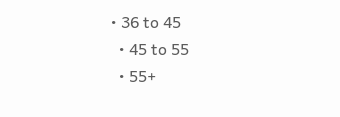• 36 to 45
  • 45 to 55
  • 55+